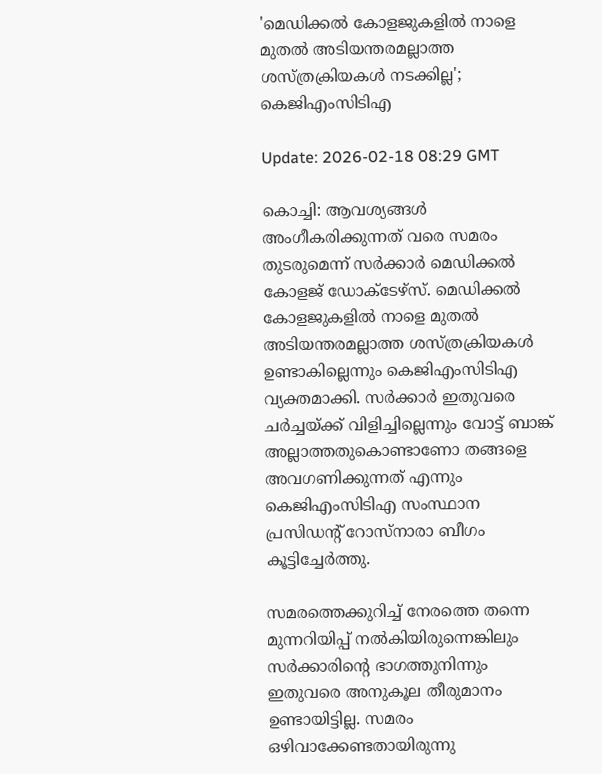'മെഡിക്കല്‍ കോളജുകളില്‍ നാളെ മുതല്‍ അടിയന്തരമല്ലാത്ത ശസ്ത്രക്രിയകള്‍ നടക്കില്ല'; കെജിഎംസിടിഎ

Update: 2026-02-18 08:29 GMT

കൊച്ചി: ആവശ്യങ്ങള്‍ അംഗീകരിക്കുന്നത് വരെ സമരം തുടരുമെന്ന് സര്‍ക്കാര്‍ മെഡിക്കല്‍ കോളജ് ഡോക്ടേഴ്‌സ്. മെഡിക്കല്‍ കോളജുകളില്‍ നാളെ മുതല്‍ അടിയന്തരമല്ലാത്ത ശസ്ത്രക്രിയകള്‍ ഉണ്ടാകില്ലെന്നും കെജിഎംസിടിഎ വ്യക്തമാക്കി. സര്‍ക്കാര്‍ ഇതുവരെ ചര്‍ച്ചയ്ക്ക് വിളിച്ചില്ലെന്നും വോട്ട് ബാങ്ക് അല്ലാത്തതുകൊണ്ടാണോ തങ്ങളെ അവഗണിക്കുന്നത് എന്നും കെജിഎംസിടിഎ സംസ്ഥാന പ്രസിഡന്റ് റോസ്‌നാരാ ബീഗം കൂട്ടിച്ചേര്‍ത്തു.

സമരത്തെക്കുറിച്ച് നേരത്തെ തന്നെ മുന്നറിയിപ്പ് നല്‍കിയിരുന്നെങ്കിലും സര്‍ക്കാരിന്റെ ഭാഗത്തുനിന്നും ഇതുവരെ അനുകൂല തീരുമാനം ഉണ്ടായിട്ടില്ല. സമരം ഒഴിവാക്കേണ്ടതായിരുന്നു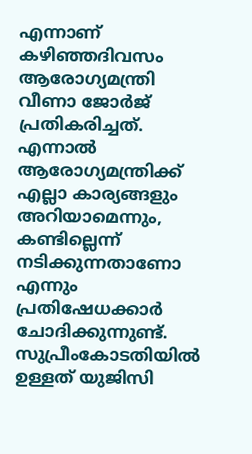എന്നാണ് കഴിഞ്ഞദിവസം ആരോഗ്യമന്ത്രി വീണാ ജോര്‍ജ് പ്രതികരിച്ചത്. എന്നാല്‍ ആരോഗ്യമന്ത്രിക്ക് എല്ലാ കാര്യങ്ങളും അറിയാമെന്നും, കണ്ടില്ലെന്ന് നടിക്കുന്നതാണോ എന്നും പ്രതിഷേധക്കാര്‍ ചോദിക്കുന്നുണ്ട്. സുപ്രീംകോടതിയില്‍ ഉള്ളത് യുജിസി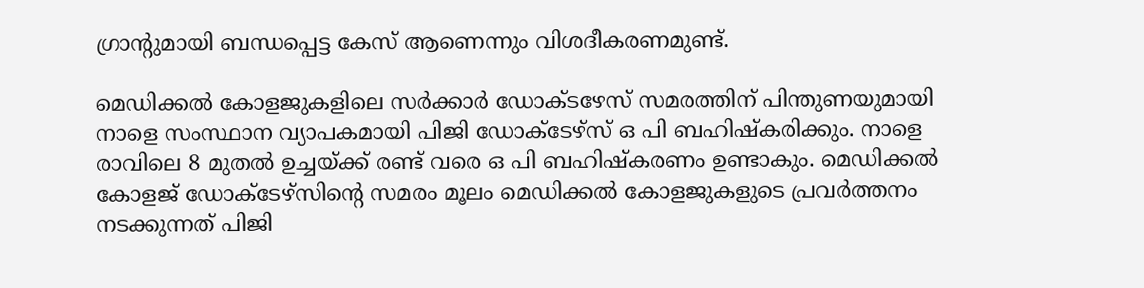ഗ്രാന്റുമായി ബന്ധപ്പെട്ട കേസ് ആണെന്നും വിശദീകരണമുണ്ട്.

മെഡിക്കല്‍ കോളജുകളിലെ സര്‍ക്കാര്‍ ഡോക്ടഴേസ് സമരത്തിന് പിന്തുണയുമായി നാളെ സംസ്ഥാന വ്യാപകമായി പിജി ഡോക്ടേഴ്‌സ് ഒ പി ബഹിഷ്‌കരിക്കും. നാളെ രാവിലെ 8 മുതല്‍ ഉച്ചയ്ക്ക് രണ്ട് വരെ ഒ പി ബഹിഷ്‌കരണം ഉണ്ടാകും. മെഡിക്കല്‍ കോളജ് ഡോക്ടേഴ്‌സിന്റെ സമരം മൂലം മെഡിക്കല്‍ കോളജുകളുടെ പ്രവര്‍ത്തനം നടക്കുന്നത് പിജി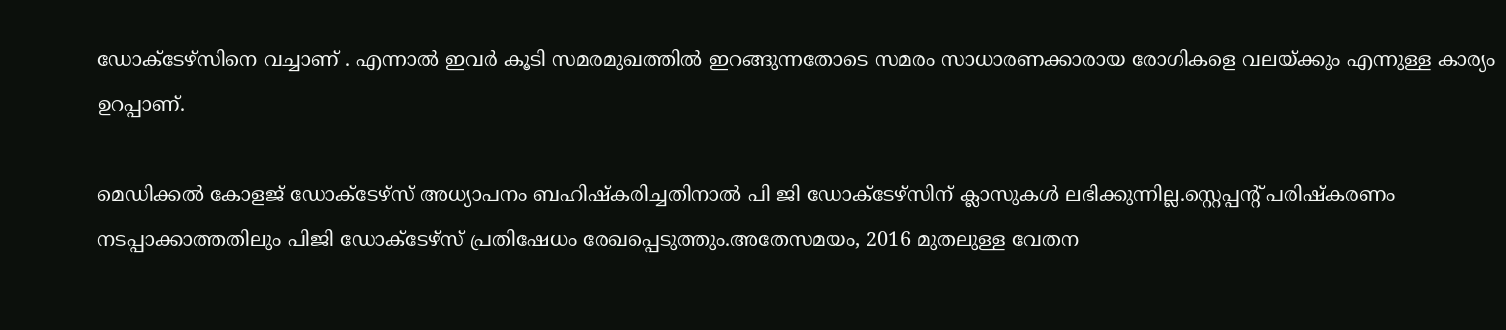ഡോക്ടേഴ്‌സിനെ വച്ചാണ് . എന്നാല്‍ ഇവര്‍ കൂടി സമരമുഖത്തില്‍ ഇറങ്ങുന്നതോടെ സമരം സാധാരണക്കാരായ രോഗികളെ വലയ്ക്കും എന്നുള്ള കാര്യം ഉറപ്പാണ്.

മെഡിക്കല്‍ കോളജ് ഡോക്ടേഴ്‌സ് അധ്യാപനം ബഹിഷ്‌കരിച്ചതിനാല്‍ പി ജി ഡോക്ടേഴ്‌സിന് ക്ലാസുകള്‍ ലഭിക്കുന്നില്ല.സ്റ്റെപ്പന്റ് പരിഷ്‌കരണം നടപ്പാക്കാത്തതിലും പിജി ഡോക്ടേഴ്‌സ് പ്രതിഷേധം രേഖപ്പെടുത്തും.അതേസമയം, 2016 മുതലുള്ള വേതന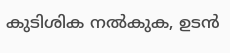കുടിശിക നല്‍കുക, ഉടന്‍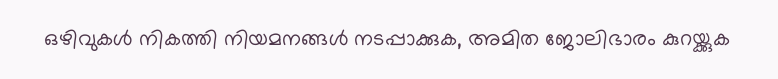ഒഴിവുകള്‍ നികത്തി നിയമനങ്ങള്‍ നടപ്പാക്കുക, അമിത ജോലിഭാരം കുറയ്ക്കുക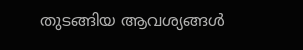തുടങ്ങിയ ആവശ്യങ്ങള്‍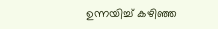ഉന്നയിച്ച് കഴിഞ്ഞ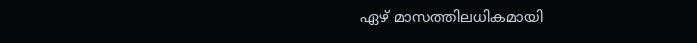ഏഴ് മാസത്തിലധികമായി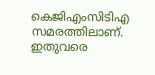കെജിഎംസിടിഎ സമരത്തിലാണ്. ഇതുവരെ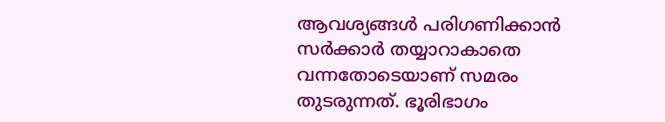ആവശ്യങ്ങള്‍ പരിഗണിക്കാന്‍ സര്‍ക്കാര്‍ തയ്യാറാകാതെ വന്നതോടെയാണ് സമരം തുടരുന്നത്. ഭൂരിഭാഗം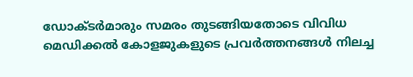ഡോക്ടര്‍മാരും സമരം തുടങ്ങിയതോടെ വിവിധ മെഡിക്കല്‍ കോളജുകളുടെ പ്രവര്‍ത്തനങ്ങള്‍ നിലച്ച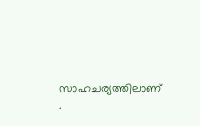സാഹചര്യത്തിലാണ് .